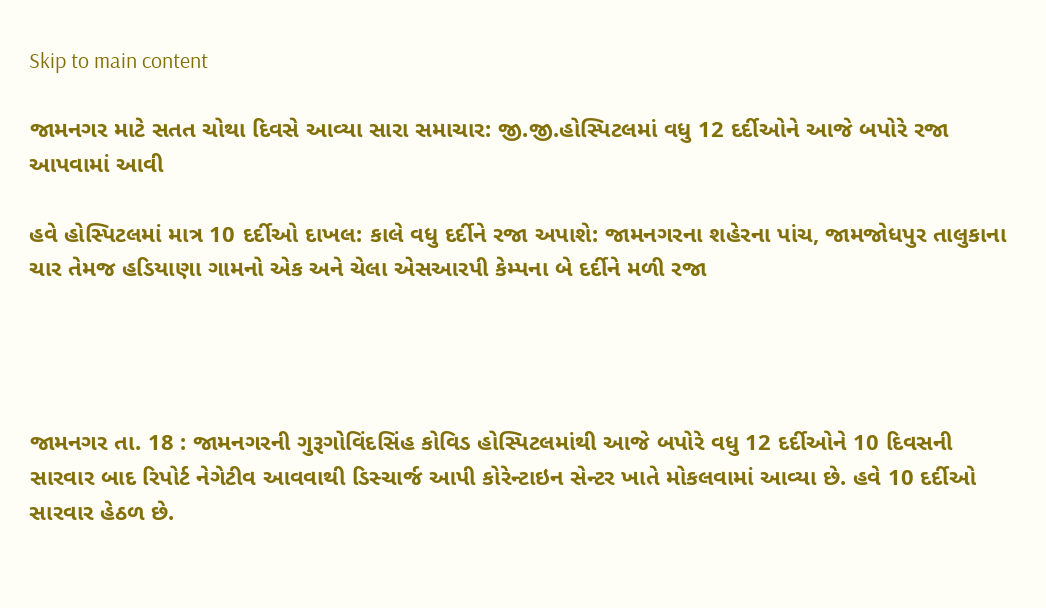Skip to main content

જામનગર માટે સતત ચોથા દિવસે આવ્યા સારા સમાચાર: જી.જી.હોસ્પિટલમાં વધુ 12 દર્દીઓને આજે બપોરે રજા આપવામાં આવી

હવે હોસ્પિટલમાં માત્ર 10 દર્દીઓ દાખલ: કાલે વધુ દર્દીને રજા અપાશે: જામનગરના શહેરના પાંચ, જામજોધપુર તાલુકાના ચાર તેમજ હડિયાણા ગામનો એક અને ચેલા એસઆરપી કેમ્પના બે દર્દીને મળી રજા




જામનગર તા. 18 : જામનગરની ગુરૂગોવિંદસિંહ કોવિડ હોસ્પિટલમાંથી આજે બપોરે વધુ 12 દર્દીઓને 10 દિવસની સારવાર બાદ રિપોર્ટ નેગેટીવ આવવાથી ડિસ્ચાર્જ આપી કોરેન્ટાઇન સેન્ટર ખાતે મોકલવામાં આવ્યા છે. હવે 10 દર્દીઓ સારવાર હેઠળ છે.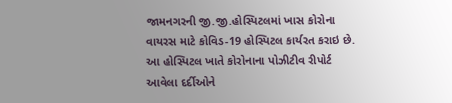જામનગરની જી.જી.હોસ્પિટલમાં ખાસ કોરોના વાયરસ માટે કોવિડ-19 હોસ્પિટલ કાર્યરત કરાઇ છે. આ હોસ્પિટલ ખાતે કોરોનાના પોઝીટીવ રીપોર્ટ આવેલા દર્દીઓને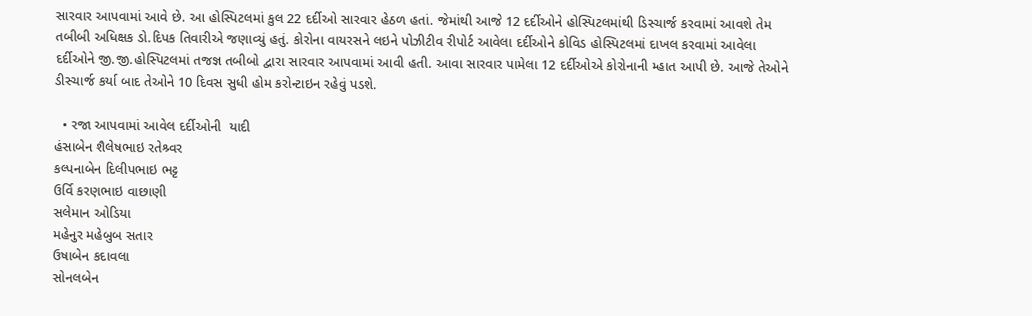સારવાર આપવામાં આવે છે. આ હોસ્પિટલમાં કુલ 22 દર્દીઓ સારવાર હેઠળ હતાં. જેમાંથી આજે 12 દર્દીઓને હોસ્પિટલમાંથી ડિસ્ચાર્જ કરવામાં આવશે તેમ તબીબી અધિક્ષક ડો.દિપક તિવારીએ જણાવ્યું હતું. કોરોના વાયરસને લઇને પોઝીટીવ રીપોર્ટ આવેલા દર્દીઓને કોવિડ હોસ્પિટલમાં દાખલ કરવામાં આવેલા દર્દીઓને જી.જી.હોસ્પિટલમાં તજજ્ઞ તબીબો દ્વારા સારવાર આપવામાં આવી હતી. આવા સારવાર પામેલા 12 દર્દીઓએ કોરોનાની મ્હાત આપી છે. આજે તેઓને ડીસ્ચાર્જ કર્યા બાદ તેઓને 10 દિવસ સુધી હોમ કરોન્ટાઇન રહેવું પડશે.

  • રજા આપવામાં આવેલ દર્દીઓની  યાદી
હંસાબેન શૈલેષભાઇ રતેશ્ર્વર
કલ્પનાબેન દિલીપભાઇ ભટ્ટ
ઉર્વિ કરણભાઇ વાછાણી
સલેમાન ઓડિયા
મહેનુર મહેબુબ સતાર
ઉષાબેન કદાવલા
સોનલબેન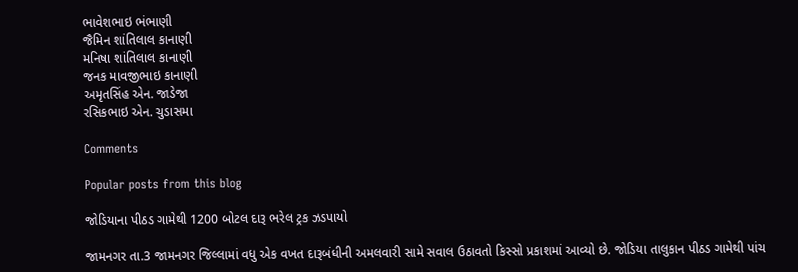ભાવેશભાઇ ભંભાણી
જૈમિન શાંતિલાલ કાનાણી
મનિષા શાંતિલાલ કાનાણી
જનક માવજીભાઇ કાનાણી
અમૃતસિંહ એન. જાડેજા
રસિકભાઇ એન. ચુડાસમા

Comments

Popular posts from this blog

જોડિયાના પીઠડ ગામેથી 1200 બોટલ દારૂ ભરેલ ટ્રક ઝડપાયો

જામનગર તા.3 જામનગર જિલ્લામાં વધુ એક વખત દારૂબંધીની અમલવારી સામે સવાલ ઉઠાવતો કિસ્સો પ્રકાશમાં આવ્યો છે. જોડિયા તાલુકાન પીઠડ ગામેથી પાંચ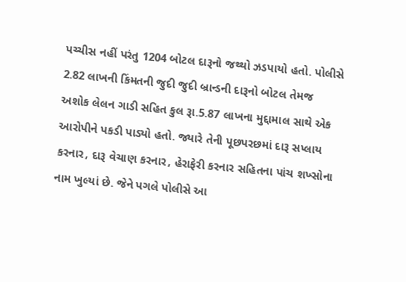પચ્ચીસ નહીં પરંતુ 1204 બોટલ દારૂનો જથ્થો ઝડપાયો હતો. પોલીસે 2.82 લાખની કિંમતની જુદી જુદી બ્રાન્ડની દારૂનો બોટલ તેમજ અશોક લેલન ગાડી સહિત કુલ રૂા.5.87 લાખના મુદ્દામાલ સાથે એક આરોપીને પકડી પાડ્યો હતો. જ્યારે તેની પૂછપરછમાં દારૂ સપ્લાય કરનાર, દારૂ વેચાણ કરનાર, હેરાફેરી કરનાર સહિતના પાંચ શખ્સોના નામ ખુલ્યાં છે. જેને પગલે પોલીસે આ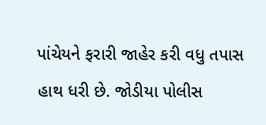પાંચેયને ફરારી જાહેર કરી વધુ તપાસ હાથ ધરી છે. જોડીયા પોલીસ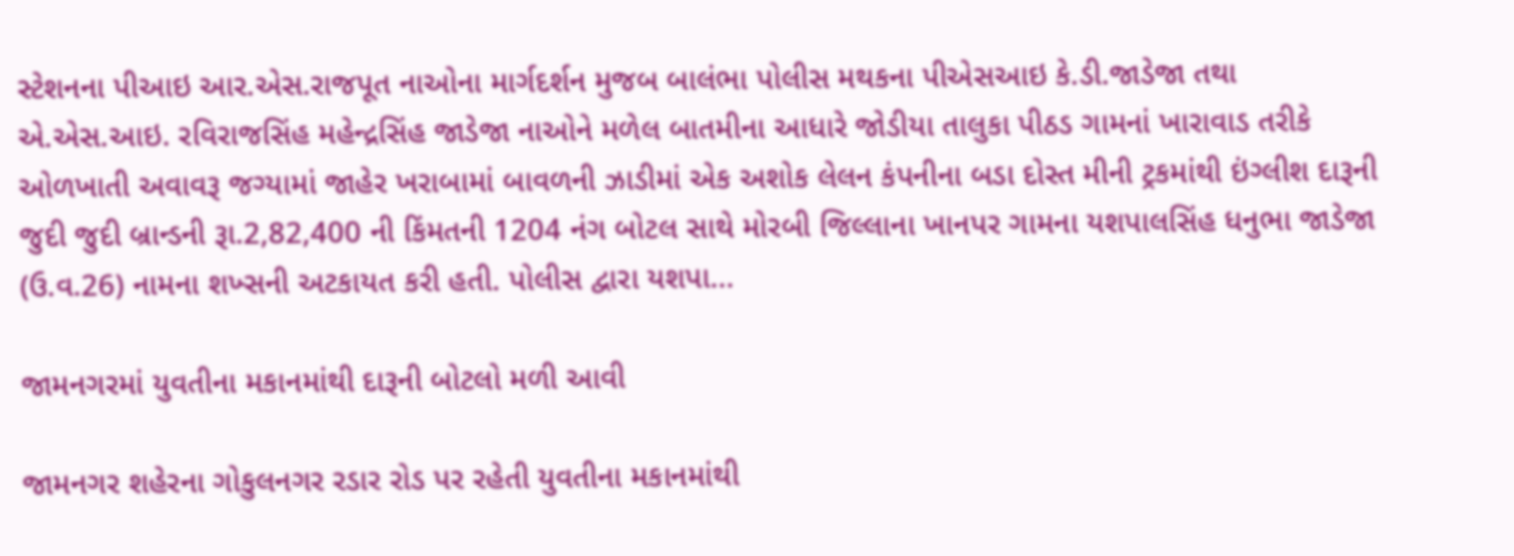સ્ટેશનના પીઆઇ આર.એસ.રાજપૂત નાઓના માર્ગદર્શન મુજબ બાલંભા પોલીસ મથકના પીએસઆઇ કે.ડી.જાડેજા તથા એ.એસ.આઇ. રવિરાજસિંહ મહેન્દ્રસિંહ જાડેજા નાઓને મળેલ બાતમીના આધારે જોડીયા તાલુકા પીઠડ ગામનાં ખારાવાડ તરીકે ઓળખાતી અવાવરૂ જગ્યામાં જાહેર ખરાબામાં બાવળની ઝાડીમાં એક અશોક લેલન કંપનીના બડા દોસ્ત મીની ટ્રકમાંથી ઇંગ્લીશ દારૂની જુદી જુદી બ્રાન્ડની રૂા.2,82,400 ની કિંમતની 1204 નંગ બોટલ સાથે મોરબી જિલ્લાના ખાનપર ગામના યશપાલસિંહ ધનુભા જાડેજા (ઉ.વ.26) નામના શખ્સની અટકાયત કરી હતી. પોલીસ દ્વારા યશપા...

જામનગરમાં યુવતીના મકાનમાંથી દારૂની બોટલો મળી આવી

જામનગર શહેરના ગોકુલનગર રડાર રોડ પર રહેતી યુવતીના મકાનમાંથી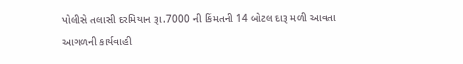પોલીસે તલાસી દરમિયાન રૂા.7000 ની કિંમતની 14 બોટલ દારૂ મળી આવતા આગળની કાર્યવાહી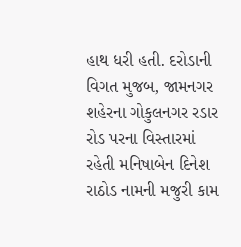હાથ ધરી હતી. દરોડાની વિગત મુજબ, જામનગર શહેરના ગોકુલનગર રડાર રોડ પરના વિસ્તારમાં રહેતી મનિષાબેન દિનેશ રાઠોડ નામની મજુરી કામ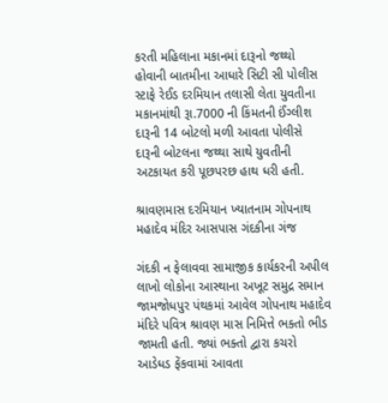કરતી મહિલાના મકાનમાં દારૂનો જથ્થો હોવાની બાતમીના આધારે સિટી સી પોલીસ સ્ટાફે રેઈડ દરમિયાન તલાસી લેતા યુવતીના મકાનમાંથી રૂા.7000 ની કિંમતની ઈંગ્લીશ દારૂની 14 બોટલો મળી આવતા પોલીસે દારૂની બોટલના જથ્થા સાથે યુવતીની અટકાયત કરી પૂછપરછ હાથ ધરી હતી.

શ્રાવણમાસ દરમિયાન ખ્યાતનામ ગોપનાથ મહાદેવ મંદિર આસપાસ ગંદકીના ગંજ

ગંદકી ન ફેલાવવા સામાજીક કાર્યકરની અપીલ લાખો લોકોના આસ્થાના અખૂટ સમુદ્ર સમાન જામજોધપુર પંથકમાં આવેલ ગોપનાથ મહાદેવ મંદિરે પવિત્ર શ્રાવણ માસ નિમિત્તે ભક્તો ભીડ જામતી હતી. જ્યાં ભક્તો દ્વારા કચરો આડેધડ ફેંકવામાં આવતા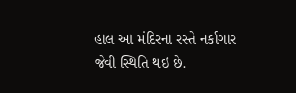હાલ આ મંદિરના રસ્તે નર્કાગાર જેવી સ્થિતિ થઇ છે.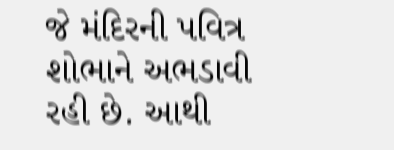જે મંદિરની પવિત્ર શોભાને અભડાવી રહી છે. આથી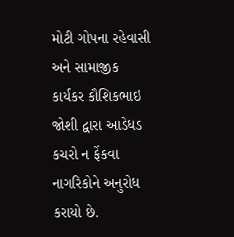મોટી ગોપના રહેવાસી અને સામાજીક કાર્યકર કૌશિકભાઇ જોશી દ્વારા આડેધડ કચરો ન ફેંકવા નાગરિકોને અનુરોધ કરાયો છે.